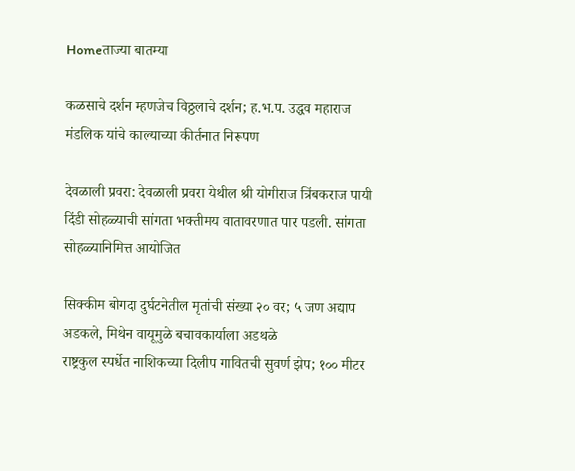Homeताज्या बातम्या

कळसाचे दर्शन म्हणजेच विठ्ठलाचे दर्शन; ह.भ.प. उद्धव महाराज मंडलिक यांचे काल्याच्या कीर्तनात निरूपण

देवळाली प्रवरा: देवळाली प्रवरा येथील श्री योगीराज त्रिंबकराज पायी दिंडी सोहळ्याची सांगता भक्तीमय वातावरणात पार पडली. सांगता सोहळ्यानिमित्त आयोजित

सिक्कीम बोगदा दुर्घटनेतील मृतांची संख्या २० वर; ५ जण अद्याप अडकले, मिथेन वायूमुळे बचावकार्याला अडथळे
राष्ट्रकुल स्पर्धेत नाशिकच्या दिलीप गावितची सुवर्ण झेप; १०० मीटर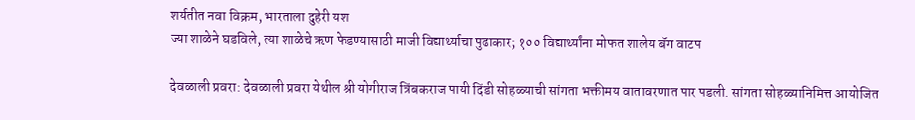शर्यतीत नवा विक्रम, भारताला दुहेरी यश
ज्या शाळेने घडविले, त्या शाळेचे ऋण फेडण्यासाठी माजी विद्यार्थ्याचा पुढाकार; १०० विद्यार्थ्यांना मोफत शालेय बॅग वाटप

देवळाली प्रवरा: देवळाली प्रवरा येथील श्री योगीराज त्रिंबकराज पायी दिंडी सोहळ्याची सांगता भक्तीमय वातावरणात पार पडली. सांगता सोहळ्यानिमित्त आयोजित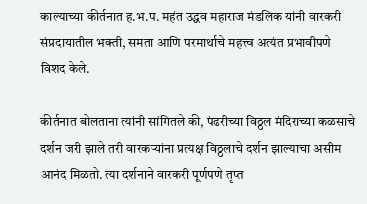काल्याच्या कीर्तनात ह.भ.प. महंत उद्धव महाराज मंडलिक यांनी वारकरी संप्रदायातील भक्ती, समता आणि परमार्थाचे महत्त्व अत्यंत प्रभावीपणे विशद केले.

कीर्तनात बोलताना त्यांनी सांगितले की, पंढरीच्या विठ्ठल मंदिराच्या कळसाचे दर्शन जरी झाले तरी वारकऱ्यांना प्रत्यक्ष विठ्ठलाचे दर्शन झाल्याचा असीम आनंद मिळतो. त्या दर्शनाने वारकरी पूर्णपणे तृप्त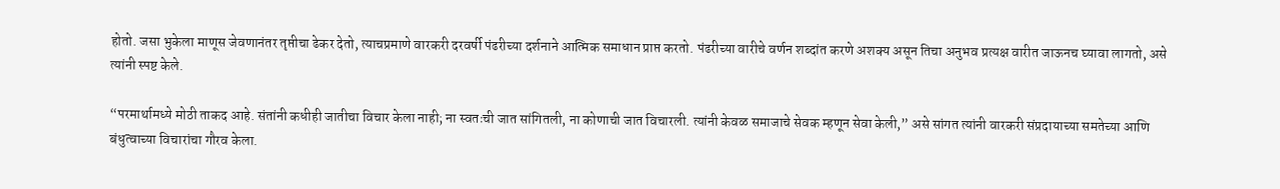होतो. जसा भुकेला माणूस जेवणानंतर तृप्तीचा ढेकर देतो, त्याचप्रमाणे वारकरी दरवर्षी पंढरीच्या दर्शनाने आत्मिक समाधान प्राप्त करतो. पंढरीच्या वारीचे वर्णन शब्दांत करणे अशक्य असून तिचा अनुभव प्रत्यक्ष वारीत जाऊनच घ्यावा लागतो, असे त्यांनी स्पष्ट केले.

“परमार्थामध्ये मोठी ताकद आहे. संतांनी कधीही जातीचा विचार केला नाही; ना स्वतःची जात सांगितली, ना कोणाची जात विचारली. त्यांनी केवळ समाजाचे सेवक म्हणून सेवा केली,” असे सांगत त्यांनी वारकरी संप्रदायाच्या समतेच्या आणि बंधुत्वाच्या विचारांचा गौरव केला.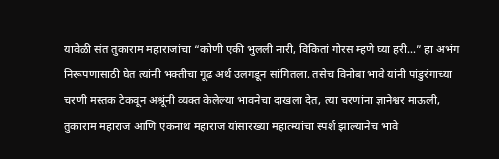यावेळी संत तुकाराम महाराजांचा “कोणी एकी भुलली नारी, विकितां गोरस म्हणे घ्या हरी…” हा अभंग निरूपणासाठी घेत त्यांनी भक्तीचा गूढ अर्थ उलगडून सांगितला. तसेच विनोबा भावे यांनी पांडुरंगाच्या चरणी मस्तक टेकवून अश्रूंनी व्यक्त केलेल्या भावनेचा दाखला देत, त्या चरणांना ज्ञानेश्वर माऊली, तुकाराम महाराज आणि एकनाथ महाराज यांसारख्या महात्म्यांचा स्पर्श झाल्यानेच भावे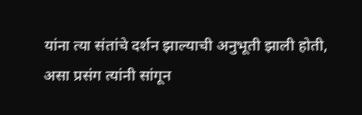यांना त्या संतांचे दर्शन झाल्याची अनुभूती झाली होती, असा प्रसंग त्यांनी सांगून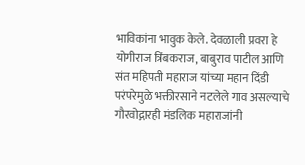भाविकांना भावुक केले. देवळाली प्रवरा हे योगीराज त्रिंबकराज, बाबुराव पाटील आणि संत महिपती महाराज यांच्या महान दिंडी परंपरेमुळे भक्तीरसाने नटलेले गाव असल्याचे गौरवोद्गारही मंडलिक महाराजांनी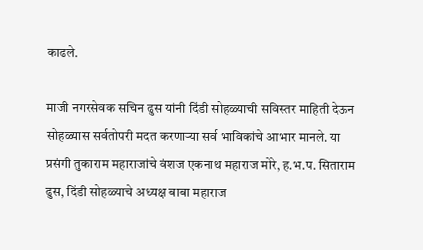काढले.

माजी नगरसेवक सचिन ढुस यांनी दिंडी सोहळ्याची सविस्तर माहिती देऊन सोहळ्यास सर्वतोपरी मदत करणाऱ्या सर्व भाविकांचे आभार मानले. या प्रसंगी तुकाराम महाराजांचे वंशज एकनाथ महाराज मोरे, ह.भ.प. सिताराम ढुस, दिंडी सोहळ्याचे अध्यक्ष बाबा महाराज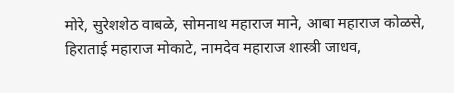मोरे, सुरेशशेठ वाबळे, सोमनाथ महाराज माने, आबा महाराज कोळसे, हिराताई महाराज मोकाटे, नामदेव महाराज शास्त्री जाधव,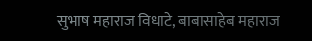सुभाष महाराज विधाटे, बाबासाहेब महाराज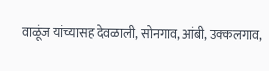वाळूंज यांच्यासह देवळाली, सोनगाव, आंबी, उक्कलगाव,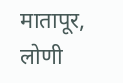मातापूर, लोणी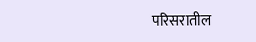परिसरातील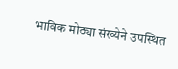भाविक मोठ्या संख्येने उपस्थित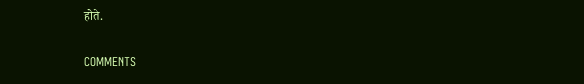होते.

COMMENTS